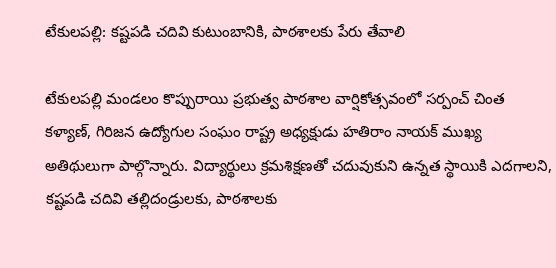టేకులపల్లి: కష్టపడి చదివి కుటుంబానికి, పాఠశాలకు పేరు తేవాలి

టేకులపల్లి మండలం కొప్పురాయి ప్రభుత్వ పాఠశాల వార్షికోత్సవంలో సర్పంచ్ చింత కళ్యాణ్, గిరిజన ఉద్యోగుల సంఘం రాష్ట్ర అధ్యక్షుడు హతిరాం నాయక్ ముఖ్య అతిథులుగా పాల్గొన్నారు. విద్యార్థులు క్రమశిక్షణతో చదువుకుని ఉన్నత స్థాయికి ఎదగాలని, కష్టపడి చదివి తల్లిదండ్రులకు, పాఠశాలకు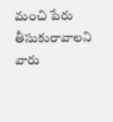మంచి పేరు తీసుకురావాలని వారు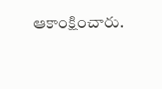ఆకాంక్షించారు.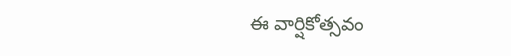ఈ వార్షికోత్సవం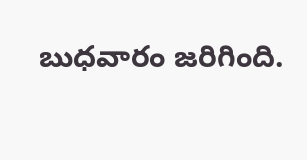బుధవారం జరిగింది.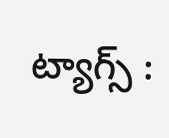ట్యాగ్స్ :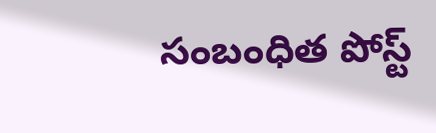సంబంధిత పోస్ట్